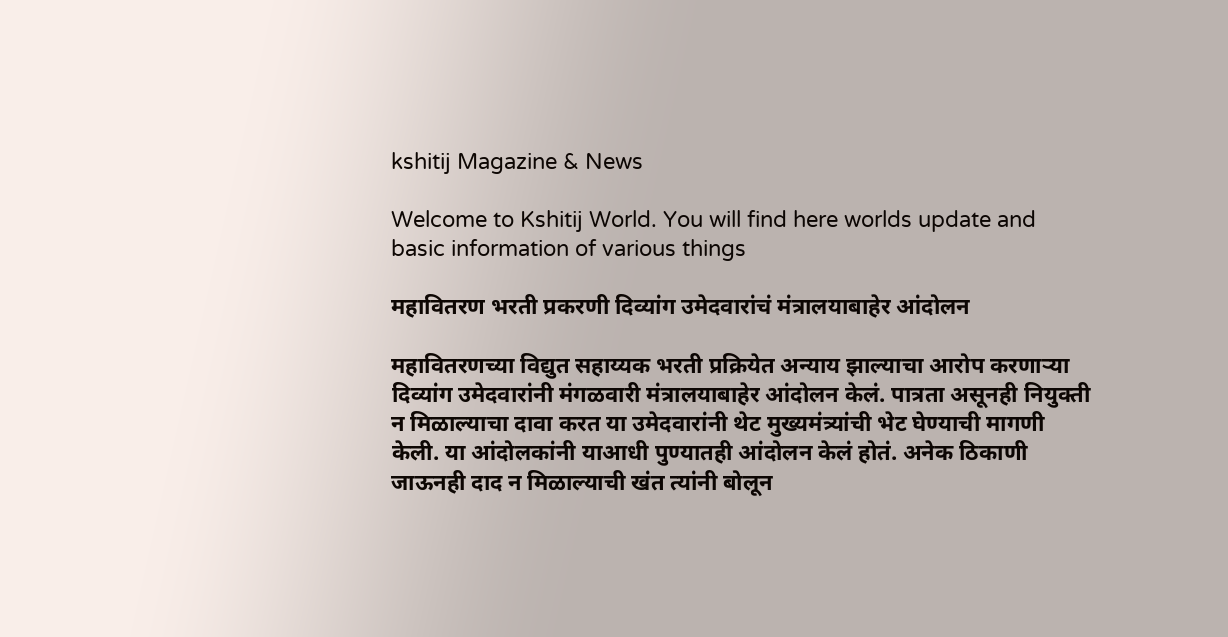kshitij Magazine & News

Welcome to Kshitij World. You will find here worlds update and basic information of various things

महावितरण भरती प्रकरणी दिव्यांग उमेदवारांचं मंत्रालयाबाहेर आंदोलन

महावितरणच्या विद्युत सहाय्यक भरती प्रक्रियेत अन्याय झाल्याचा आरोप करणाऱ्या दिव्यांग उमेदवारांनी मंगळवारी मंत्रालयाबाहेर आंदोलन केलं. पात्रता असूनही नियुक्ती न मिळाल्याचा दावा करत या उमेदवारांनी थेट मुख्यमंत्र्यांची भेट घेण्याची मागणी केली. या आंदोलकांनी याआधी पुण्यातही आंदोलन केलं होतं. अनेक ठिकाणी जाऊनही दाद न मिळाल्याची खंत त्यांनी बोलून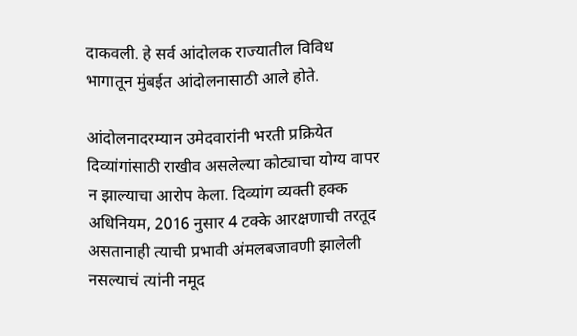दाकवली. हे सर्व आंदोलक राज्यातील विविध भागातून मुंबईत आंदोलनासाठी आले होते.

आंदोलनादरम्यान उमेदवारांनी भरती प्रक्रियेत दिव्यांगांसाठी राखीव असलेल्या कोट्याचा योग्य वापर न झाल्याचा आरोप केला. दिव्यांग व्यक्ती हक्क अधिनियम, 2016 नुसार 4 टक्के आरक्षणाची तरतूद असतानाही त्याची प्रभावी अंमलबजावणी झालेली नसल्याचं त्यांनी नमूद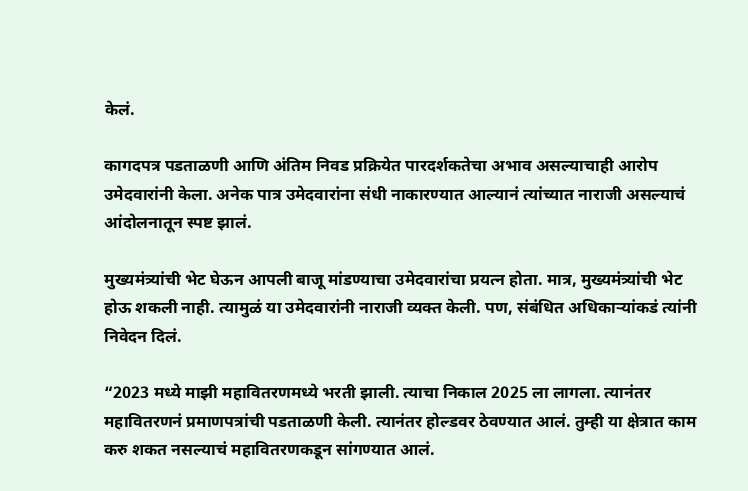केलं.

कागदपत्र पडताळणी आणि अंतिम निवड प्रक्रियेत पारदर्शकतेचा अभाव असल्याचाही आरोप उमेदवारांनी केला. अनेक पात्र उमेदवारांना संधी नाकारण्यात आल्यानं त्यांच्यात नाराजी असल्याचं आंदोलनातून स्पष्ट झालं.

मुख्यमंत्र्यांची भेट घेऊन आपली बाजू मांडण्याचा उमेदवारांचा प्रयत्न होता. मात्र, मुख्यमंत्र्यांची भेट होऊ शकली नाही. त्यामुळं या उमेदवारांनी नाराजी व्यक्त केली. पण, संबंधित अधिकाऱ्यांकडं त्यांनी निवेदन दिलं.

“2023 मध्ये माझी महावितरणमध्ये भरती झाली. त्याचा निकाल 2025 ला लागला. त्यानंतर महावितरणनं प्रमाणपत्रांची पडताळणी केली. त्यानंतर होल्डवर ठेवण्यात आलं. तुम्ही या क्षेत्रात काम करु शकत नसल्याचं महावितरणकडून सांगण्यात आलं.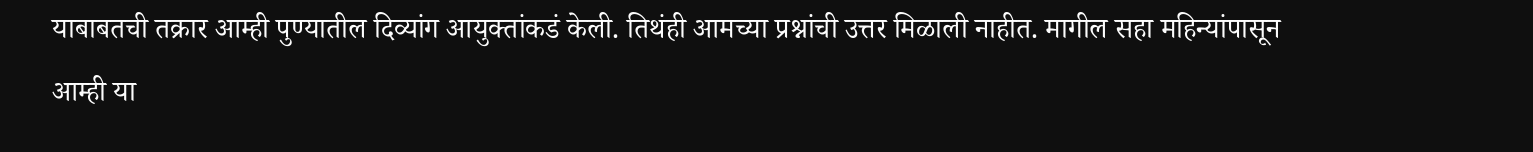याबाबतची तक्रार आम्ही पुण्यातील दिव्यांग आयुक्तांकडं केली. तिथंही आमच्या प्रश्नांची उत्तर मिळाली नाहीत. मागील सहा महिन्यांपासून आम्ही या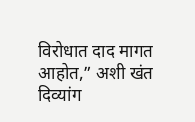विरोधात दाद मागत आहोत,” अशी खंत दिव्यांग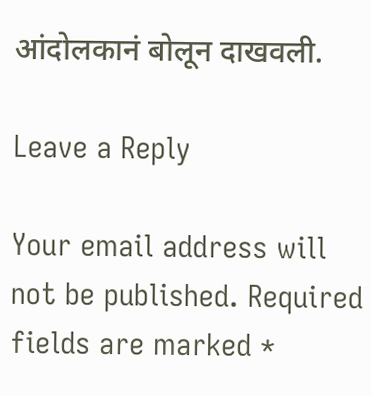आंदोलकानं बोलून दाखवली.

Leave a Reply

Your email address will not be published. Required fields are marked *